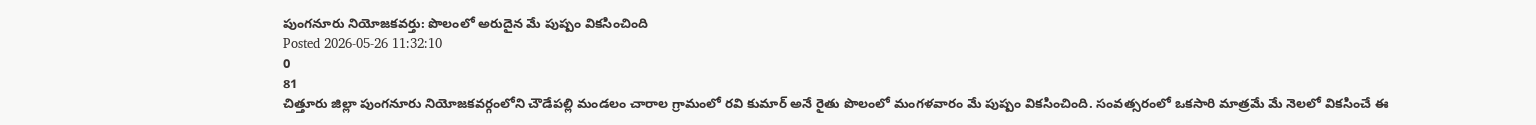పుంగనూరు నియోజకవర్తు: పొలంలో అరుదైన మే పుష్పం వికసించింది
Posted 2026-05-26 11:32:10
0
81
చిత్తూరు జిల్లా పుంగనూరు నియోజకవర్గంలోని చౌడేపల్లి మండలం చారాల గ్రామంలో రవి కుమార్ అనే రైతు పొలంలో మంగళవారం మే పుష్పం వికసించింది. సంవత్సరంలో ఒకసారి మాత్రమే మే నెలలో వికసించే ఈ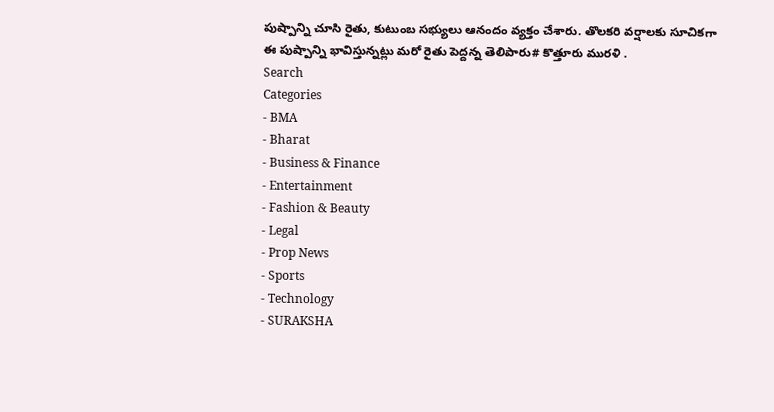పుష్పాన్ని చూసి రైతు, కుటుంబ సభ్యులు ఆనందం వ్యక్తం చేశారు. తొలకరి వర్షాలకు సూచికగా ఈ పుష్పాన్ని భావిస్తున్నట్లు మరో రైతు పెద్దన్న తెలిపారు# కొత్తూరు మురళి .
Search
Categories
- BMA
- Bharat
- Business & Finance
- Entertainment
- Fashion & Beauty
- Legal
- Prop News
- Sports
- Technology
- SURAKSHA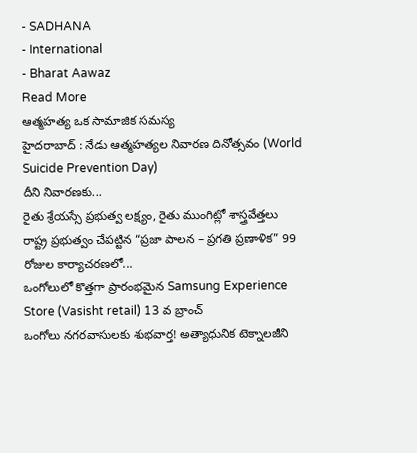- SADHANA
- International
- Bharat Aawaz
Read More
ఆత్మహత్య ఒక సామాజిక సమస్య
హైదరాబాద్ : నేడు ఆత్మహత్యల నివారణ దినోత్సవం (World Suicide Prevention Day)
దీని నివారణకు...
రైతు శ్రేయస్సే ప్రభుత్వ లక్ష్యం, రైతు ముంగిట్లో శాస్త్రవేత్తలు
రాష్ట్ర ప్రభుత్వం చేపట్టిన “ప్రజా పాలన – ప్రగతి ప్రణాళిక” 99 రోజుల కార్యాచరణలో...
ఒంగోలులో కొత్తగా ప్రారంభమైన Samsung Experience Store (Vasisht retail) 13 వ బ్రాంచ్
ఒంగోలు నగరవాసులకు శుభవార్త! అత్యాధునిక టెక్నాలజీని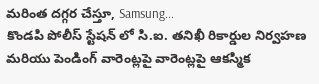మరింత దగ్గర చేస్తూ, Samsung...
కొండపి పోలీస్ స్టేషన్ లో సి.ఐ. తనిఖీ రికార్డుల నిర్వహణ మరియు పెండింగ్ వారెంట్లపై వారెంట్లపై ఆకస్మిక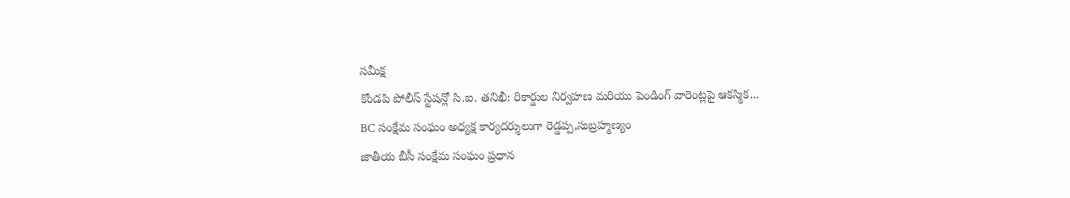సమీక్ష
కోండపి పోలీస్ స్టేషన్లో సి.ఐ. తనిఖీ: రికార్డుల నిర్వహణ మరియు పెండింగ్ వారెంట్లపై ఆకస్మిక...
BC సంక్షేమ సంఘం అధ్యక్ష కార్యదర్శులుగా రెడ్డప్ప,సుబ్రహ్మణ్యం
జాతీయ బీసీ సంక్షేమ సంఘం ప్రధాన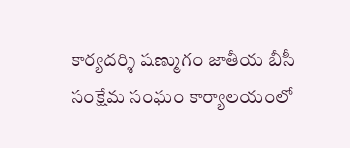కార్యదర్శి షణ్ముగం జాతీయ బీసీ సంక్షేమ సంఘం కార్యాలయంలో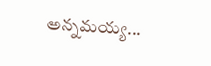అన్నమయ్య...